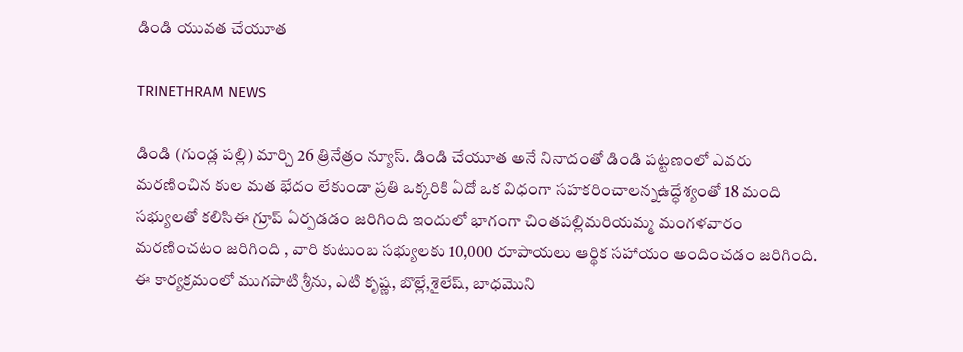డిండి యువత చేయూత

TRINETHRAM NEWS

డిండి (గుండ్ల పల్లి) మార్చి 26 త్రినేత్రం న్యూస్. డిండి చేయూత అనే నినాదంతో డిండి పట్టణంలో ఎవరు మరణించిన కుల మత భేదం లేకుండా ప్రతి ఒక్కరికి ఏదో ఒక విధంగా సహకరించాలన్నఉద్ధేశ్యంతో 18 మంది సభ్యులతో కలిసిఈ గ్రూప్ ఏర్పడడం జరిగింది ఇందులో భాగంగా చింతపల్లిమరియమ్మ మంగళవారం మరణించటం జరిగింది , వారి కుటుంబ సభ్యులకు 10,000 రూపాయలు ఆర్థిక సహాయం అందించడం జరిగింది.
ఈ కార్యక్రమంలో ముగపాటి శ్రీను, ఎటి కృష్ణ, బొల్లే,శైలేష్, బాధమొని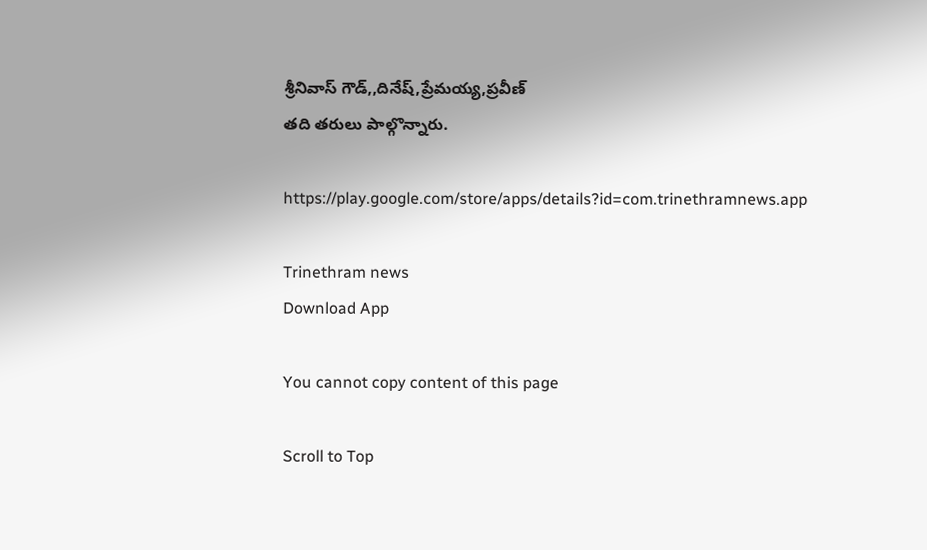శ్రీనివాస్ గౌడ్,,దినేష్,ప్రేమయ్య,ప్రవీణ్
తది తరులు పాల్గొన్నారు.

https://play.google.com/store/apps/details?id=com.trinethramnews.app

Trinethram news
Download App

You cannot copy content of this page

Scroll to Top